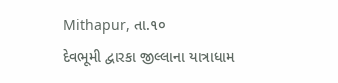Mithapur, તા.૧૦
દેવભૂમી દ્વારકા જીલ્લાના યાત્રાધામ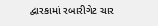દ્વારકામાં રબારીગેટ ચાર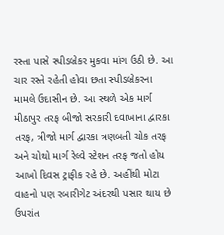રસ્તા પાસે સ્પીડબ્રેકર મુકવા માંગ ઉઠી છે. આ ચાર રસ્તે રહેતી હોવા છતા સ્પીડબ્રેકરના મામલે ઉદાસીન છે. આ સ્થળે એક માર્ગ મીઠાપુર તરફ બીજો સરકારી દવાખાના દ્વારકા તરફ, ત્રીજો માર્ગ દ્વારકા ત્રણબતી ચોક તરફ અને ચોથો માર્ગ રેલ્વે સ્ટેશન તરફ જતો હોય આખો દિવસ ટ્રાફીક રહે છે. અહીંથી મોટા વાહનો પણ રબારીગેટ અંદરથી પસાર થાય છે ઉપરાંત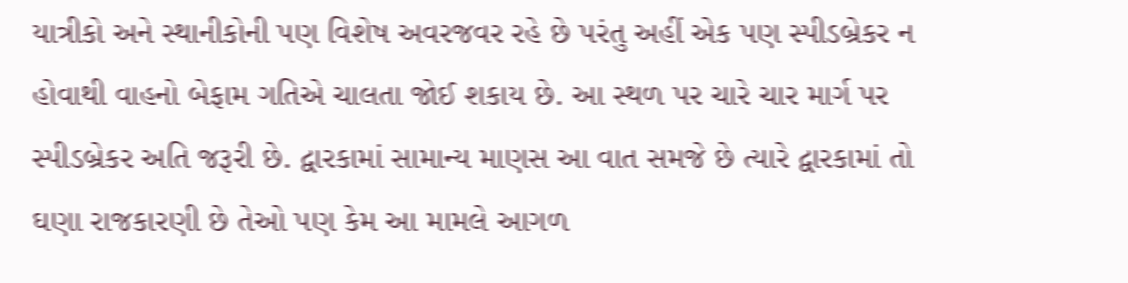યાત્રીકો અને સ્થાનીકોની પણ વિશેષ અવરજવર રહે છે પરંતુ અહીં એક પણ સ્પીડબ્રેકર ન હોવાથી વાહનો બેફામ ગતિએ ચાલતા જોઈ શકાય છે. આ સ્થળ પર ચારે ચાર માર્ગ પર સ્પીડબ્રેકર અતિ જરૂરી છે. દ્વારકામાં સામાન્ય માણસ આ વાત સમજે છે ત્યારે દ્વારકામાં તો ઘણા રાજકારણી છે તેઓ પણ કેમ આ મામલે આગળ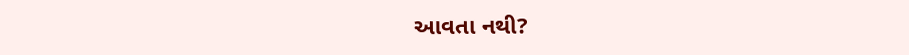આવતા નથી?